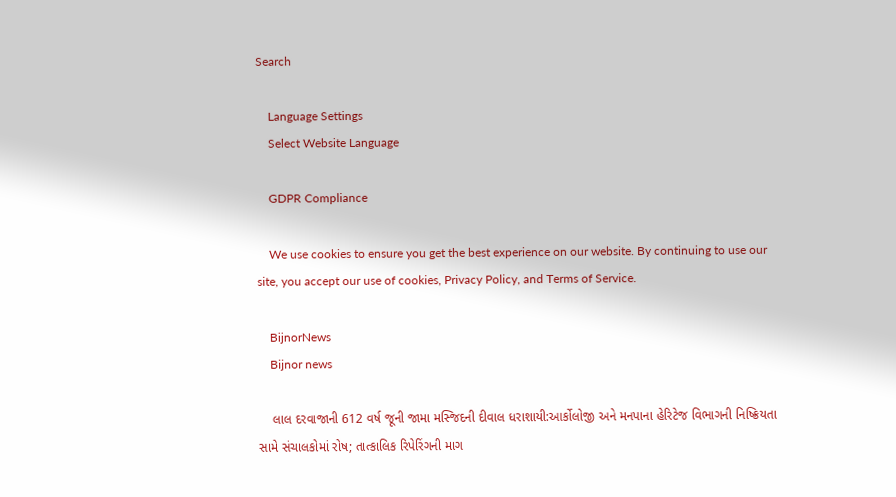Search

    Language Settings
    Select Website Language

    GDPR Compliance

    We use cookies to ensure you get the best experience on our website. By continuing to use our site, you accept our use of cookies, Privacy Policy, and Terms of Service.

    BijnorNews
    Bijnor news

    લાલ દરવાજાની 612 વર્ષ જૂની જામા મસ્જિદની દીવાલ ધરાશાયી:આર્કોલોજી અને મનપાના હેરિટેજ વિભાગની નિષ્ક્રિયતા સામે સંચાલકોમાં રોષ; તાત્કાલિક રિપેરિંગની માગ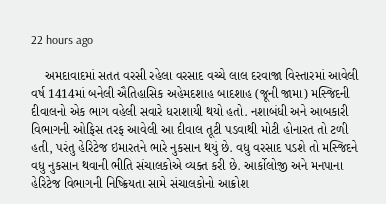22 hours ago

    અમદાવાદમાં સતત વરસી રહેલા વરસાદ વચ્ચે લાલ દરવાજા વિસ્તારમાં આવેલી વર્ષ 1414માં બનેલી ઐતિહાસિક અહેમદશાહ બાદશાહ (જૂની જામા) મસ્જિદની દીવાલનો એક ભાગ વહેલી સવારે ધરાશાયી થયો હતો. નશાબંધી અને આબકારી વિભાગની ઓફિસ તરફ આવેલી આ દીવાલ તૂટી પડવાથી મોટી હોનારત તો ટળી હતી, પરંતુ હેરિટેજ ઇમારતને ભારે નુકસાન થયું છે. વધુ વરસાદ પડશે તો મસ્જિદને વધુ નુકસાન થવાની ભીતિ સંચાલકોએ વ્યક્ત કરી છે. આર્કોલોજી અને મનપાના હેરિટેજ વિભાગની નિષ્ક્રિયતા સામે સંચાલકોનો આક્રોશ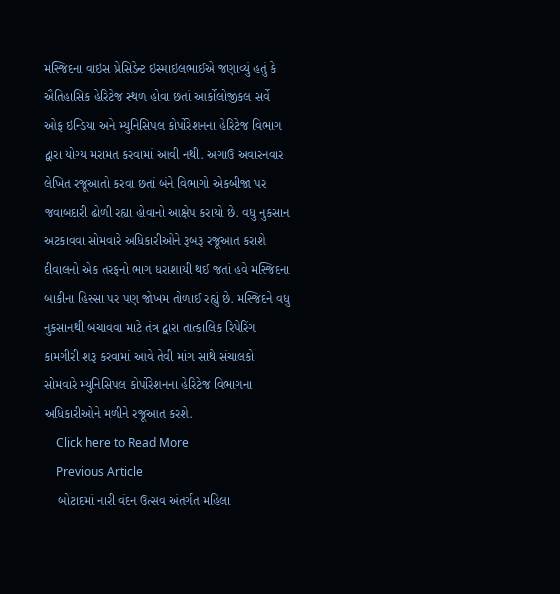મસ્જિદના વાઇસ પ્રેસિડેન્ટ ઇસ્માઇલભાઈએ જણાવ્યું હતું કે ઐતિહાસિક હેરિટેજ સ્થળ હોવા છતાં આર્કોલોજીકલ સર્વે ઓફ ઇન્ડિયા અને મ્યુનિસિપલ કોર્પોરેશનના હેરિટેજ વિભાગ દ્વારા યોગ્ય મરામત કરવામાં આવી નથી. અગાઉ અવારનવાર લેખિત રજૂઆતો કરવા છતાં બંને વિભાગો એકબીજા પર જવાબદારી ઢોળી રહ્યા હોવાનો આક્ષેપ કરાયો છે. વધુ નુકસાન અટકાવવા સોમવારે અધિકારીઓને રૂબરૂ રજૂઆત કરાશે દીવાલનો એક તરફનો ભાગ ધરાશાયી થઈ જતાં હવે મસ્જિદના બાકીના હિસ્સા પર પણ જોખમ તોળાઈ રહ્યું છે. મસ્જિદને વધુ નુકસાનથી બચાવવા માટે તંત્ર દ્વારા તાત્કાલિક રિપેરિંગ કામગીરી શરૂ કરવામાં આવે તેવી માંગ સાથે સંચાલકો સોમવારે મ્યુનિસિપલ કોર્પોરેશનના હેરિટેજ વિભાગના અધિકારીઓને મળીને રજૂઆત કરશે.
    Click here to Read More
    Previous Article
    બોટાદમાં નારી વંદન ઉત્સવ અંતર્ગત મહિલા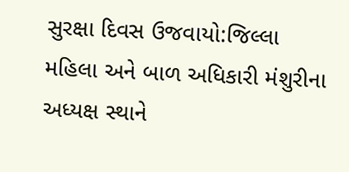સુરક્ષા દિવસ ઉજવાયો:જિલ્લા મહિલા અને બાળ અધિકારી મંશુરીના અધ્યક્ષ સ્થાને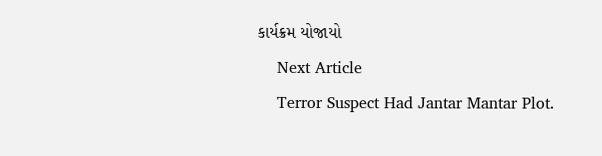કાર્યક્રમ યોજાયો
    Next Article
    Terror Suspect Had Jantar Mantar Plot.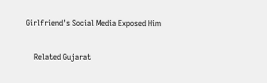Girlfriend's Social Media Exposed Him

    Related Gujarat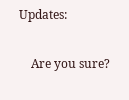Updates:

    Are you sure?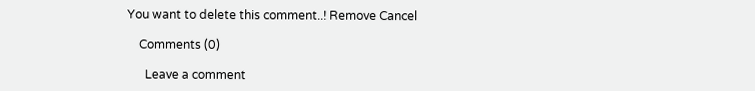You want to delete this comment..! Remove Cancel

    Comments (0)

      Leave a comment